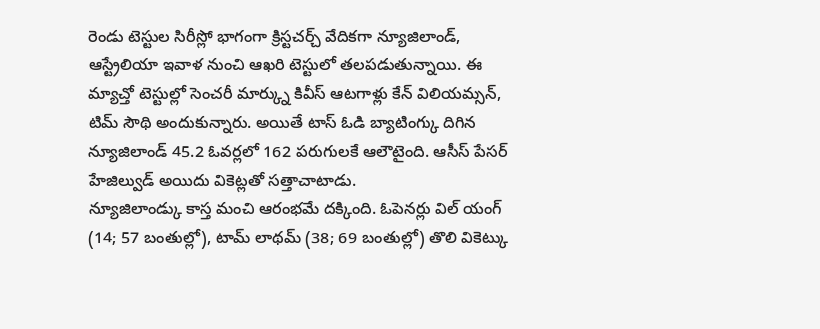రెండు టెస్టుల సిరీస్లో భాగంగా క్రిస్టచర్చ్ వేదికగా న్యూజిలాండ్, ఆస్ట్రేలియా ఇవాళ నుంచి ఆఖరి టెస్టులో తలపడుతున్నాయి. ఈ మ్యాచ్తో టెస్టుల్లో సెంచరీ మార్క్ను కివీస్ ఆటగాళ్లు కేన్ విలియమ్సన్, టిమ్ సౌథి అందుకున్నారు. అయితే టాస్ ఓడి బ్యాటింగ్కు దిగిన న్యూజిలాండ్ 45.2 ఓవర్లలో 162 పరుగులకే ఆలౌటైంది. ఆసీస్ పేసర్ హేజిల్వుడ్ అయిదు వికెట్లతో సత్తాచాటాడు.
న్యూజిలాండ్కు కాస్త మంచి ఆరంభమే దక్కింది. ఓపెనర్లు విల్ యంగ్ (14; 57 బంతుల్లో), టామ్ లాథమ్ (38; 69 బంతుల్లో) తొలి వికెట్కు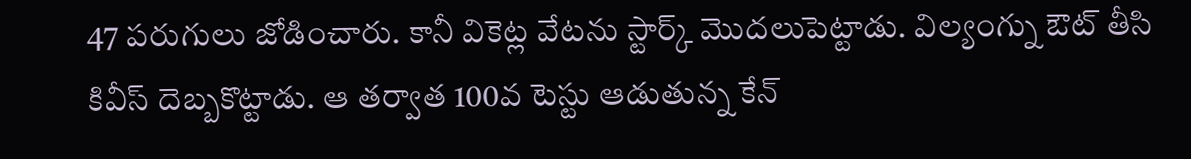47 పరుగులు జోడించారు. కానీ వికెట్ల వేటను స్టార్క్ మొదలుపెట్టాడు. విల్యంగ్ను ఔట్ తీసి కివీస్ దెబ్బకొట్టాడు. ఆ తర్వాత 100వ టెస్టు ఆడుతున్న కేన్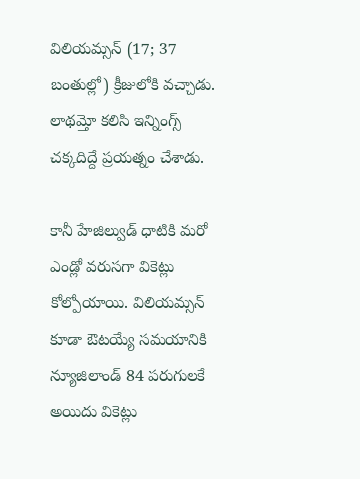విలియమ్సన్ (17; 37 బంతుల్లో) క్రీజులోకి వచ్చాడు. లాథమ్తో కలిసి ఇన్నింగ్స్ చక్కదిద్దే ప్రయత్నం చేశాడు.

కానీ హేజిల్వుడ్ ధాటికి మరో ఎండ్లో వరుసగా వికెట్లు కోల్పోయాయి. విలియమ్సన్ కూడా ఔటయ్యే సమయానికి న్యూజిలాండ్ 84 పరుగులకే అయిదు వికెట్లు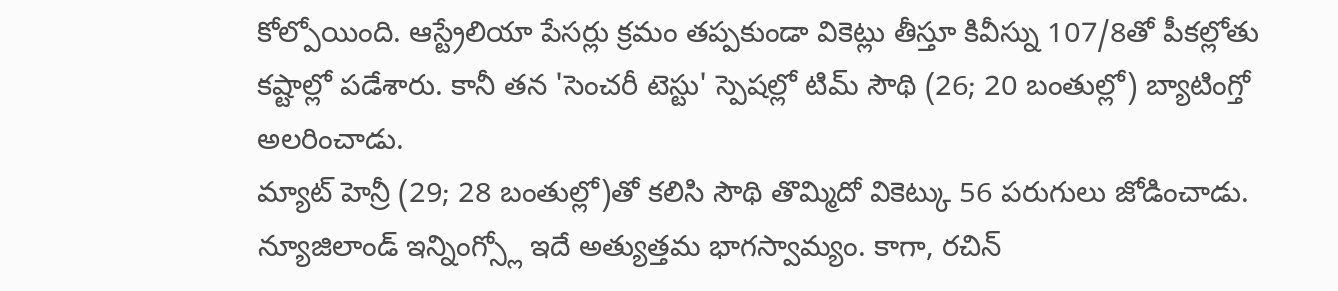కోల్పోయింది. ఆస్ట్రేలియా పేసర్లు క్రమం తప్పకుండా వికెట్లు తీస్తూ కివీస్ను 107/8తో పీకల్లోతు కష్టాల్లో పడేశారు. కానీ తన 'సెంచరీ టెస్టు' స్పెషల్లో టిమ్ సౌథి (26; 20 బంతుల్లో) బ్యాటింగ్తో అలరించాడు.
మ్యాట్ హెన్రీ (29; 28 బంతుల్లో)తో కలిసి సౌథి తొమ్మిదో వికెట్కు 56 పరుగులు జోడించాడు. న్యూజిలాండ్ ఇన్నింగ్స్లో ఇదే అత్యుత్తమ భాగస్వామ్యం. కాగా, రచిన్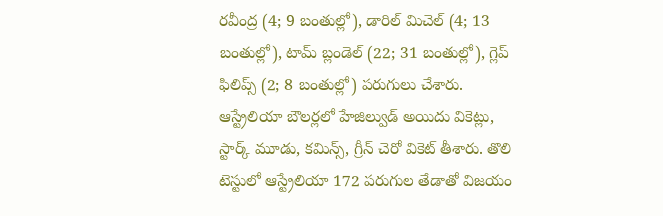రవీంద్ర (4; 9 బంతుల్లో), డారిల్ మిచెల్ (4; 13 బంతుల్లో), టామ్ బ్లండెల్ (22; 31 బంతుల్లో), గ్లెప్ ఫిలిప్స్ (2; 8 బంతుల్లో) పరుగులు చేశారు. ఆస్ట్రేలియా బౌలర్లలో హేజిల్వుడ్ అయిదు వికెట్లు, స్టార్క్ మూడు, కమిన్స్, గ్రీన్ చెరో వికెట్ తీశారు. తొలి టెస్టులో ఆస్ట్రేలియా 172 పరుగుల తేడాతో విజయం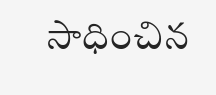సాధించిన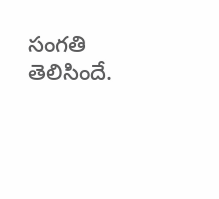సంగతి తెలిసిందే.